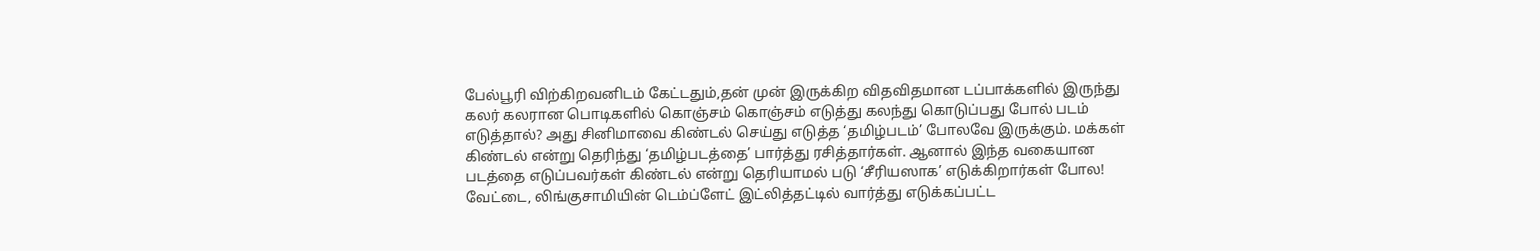பேல்பூரி விற்கிறவனிடம் கேட்டதும்,தன் முன் இருக்கிற விதவிதமான டப்பாக்களில் இருந்து கலர் கலரான பொடிகளில் கொஞ்சம் கொஞ்சம் எடுத்து கலந்து கொடுப்பது போல் படம் எடுத்தால்? அது சினிமாவை கிண்டல் செய்து எடுத்த ‘தமிழ்படம்’ போலவே இருக்கும். மக்கள் கிண்டல் என்று தெரிந்து ‘தமிழ்படத்தை’ பார்த்து ரசித்தார்கள். ஆனால் இந்த வகையான படத்தை எடுப்பவர்கள் கிண்டல் என்று தெரியாமல் படு ‘சீரியஸாக’ எடுக்கிறார்கள் போல!
வேட்டை, லிங்குசாமியின் டெம்ப்ளேட் இட்லித்தட்டில் வார்த்து எடுக்கப்பட்ட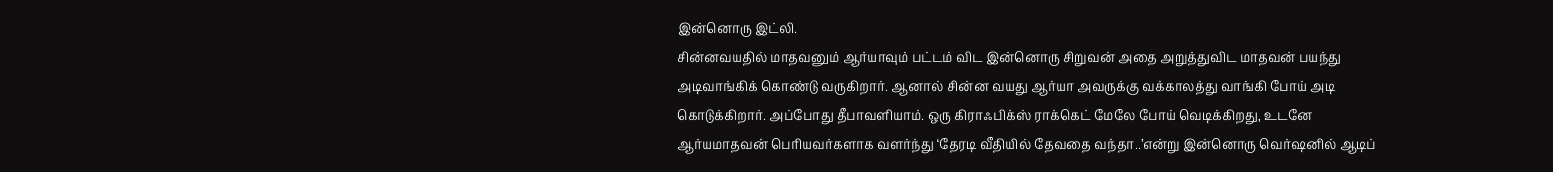இன்னொரு இட்லி.
சின்னவயதில் மாதவனும் ஆர்யாவும் பட்டம் விட இன்னொரு சிறுவன் அதை அறுத்துவிட மாதவன் பயந்து அடிவாங்கிக் கொண்டு வருகிறார். ஆனால் சின்ன வயது ஆர்யா அவருக்கு வக்காலத்து வாங்கி போய் அடி கொடுக்கிறார். அப்போது தீபாவளியாம். ஒரு கிராஃபிக்ஸ் ராக்கெட் மேலே போய் வெடிக்கிறது, உடனே ஆர்யமாதவன் பெரியவர்களாக வளர்ந்து ‘தேரடி வீதியில் தேவதை வந்தா..’என்று இன்னொரு வெர்ஷனில் ஆடிப்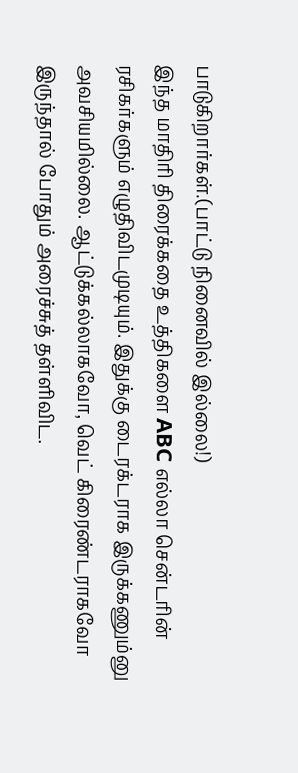பாடுகிறார்கள்.(பாட்டு நினைவில் இல்லை!)
இந்த மாதிரி திரைக்கதை உத்திகளை ABC எல்லா சென்டரின் ரசிகர்களும் எழுதிவிடமுடியும். இதுக்கு டைரக்டராக இருக்கணும்னு அவசியமில்லை. ஆட்டுக்கல்லாகவோ, வெட் கிரைண்டராகவோ இருந்தால் போதும் அரைச்சுத் தள்ளிவிட.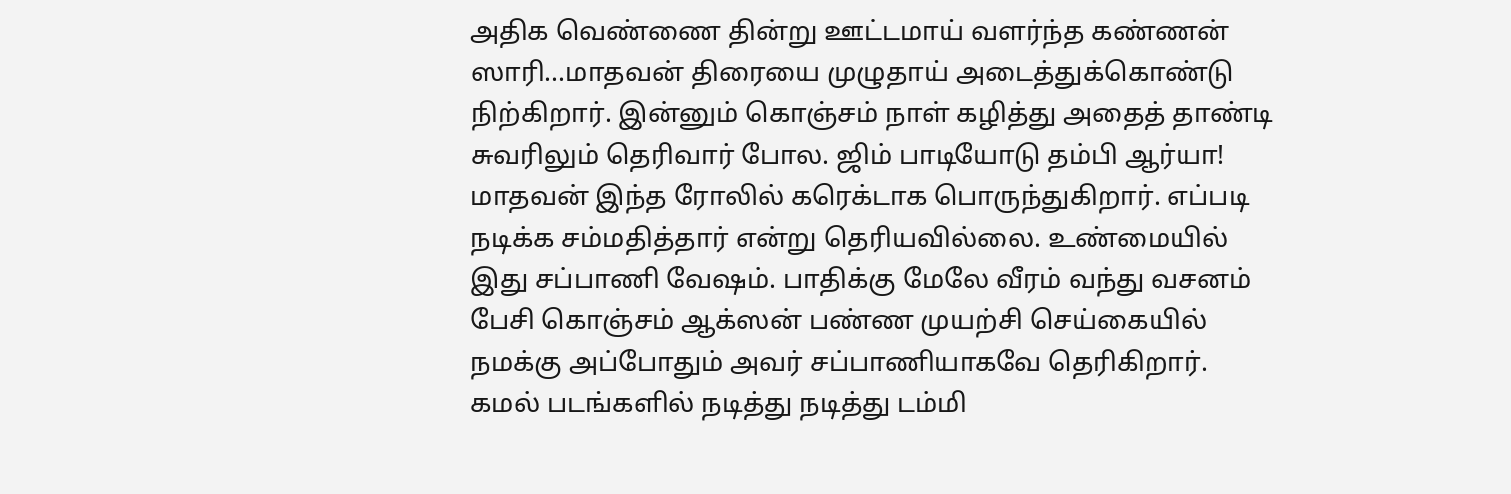அதிக வெண்ணை தின்று ஊட்டமாய் வளர்ந்த கண்ணன் ஸாரி...மாதவன் திரையை முழுதாய் அடைத்துக்கொண்டு நிற்கிறார். இன்னும் கொஞ்சம் நாள் கழித்து அதைத் தாண்டி சுவரிலும் தெரிவார் போல. ஜிம் பாடியோடு தம்பி ஆர்யா!
மாதவன் இந்த ரோலில் கரெக்டாக பொருந்துகிறார். எப்படி நடிக்க சம்மதித்தார் என்று தெரியவில்லை. உண்மையில் இது சப்பாணி வேஷம். பாதிக்கு மேலே வீரம் வந்து வசனம் பேசி கொஞ்சம் ஆக்ஸன் பண்ண முயற்சி செய்கையில் நமக்கு அப்போதும் அவர் சப்பாணியாகவே தெரிகிறார். கமல் படங்களில் நடித்து நடித்து டம்மி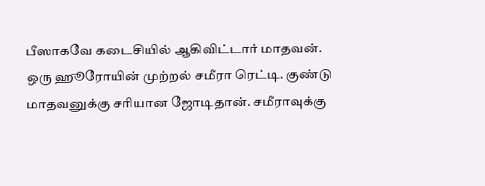பீஸாகவே கடைசியில் ஆகிவிட்டார் மாதவன்.
ஒரு ஹூரோயின் முற்றல் சமீரா ரெட்டி. குண்டு மாதவனுக்கு சரியான ஜோடிதான். சமீராவுக்கு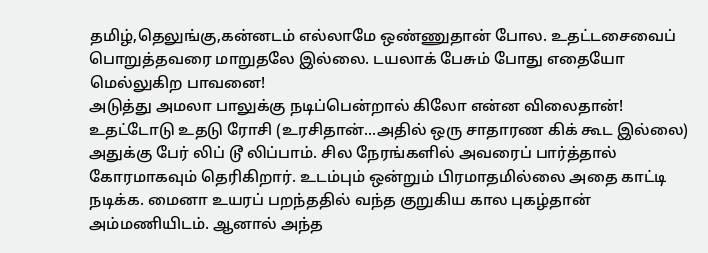தமிழ்,தெலுங்கு,கன்னடம் எல்லாமே ஒண்ணுதான் போல. உதட்டசைவைப் பொறுத்தவரை மாறுதலே இல்லை. டயலாக் பேசும் போது எதையோ மெல்லுகிற பாவனை!
அடுத்து அமலா பாலுக்கு நடிப்பென்றால் கிலோ என்ன விலைதான்! உதட்டோடு உதடு ரோசி (உரசிதான்...அதில் ஒரு சாதாரண கிக் கூட இல்லை) அதுக்கு பேர் லிப் டூ லிப்பாம். சில நேரங்களில் அவரைப் பார்த்தால் கோரமாகவும் தெரிகிறார். உடம்பும் ஒன்றும் பிரமாதமில்லை அதை காட்டி நடிக்க. மைனா உயரப் பறந்ததில் வந்த குறுகிய கால புகழ்தான் அம்மணியிடம். ஆனால் அந்த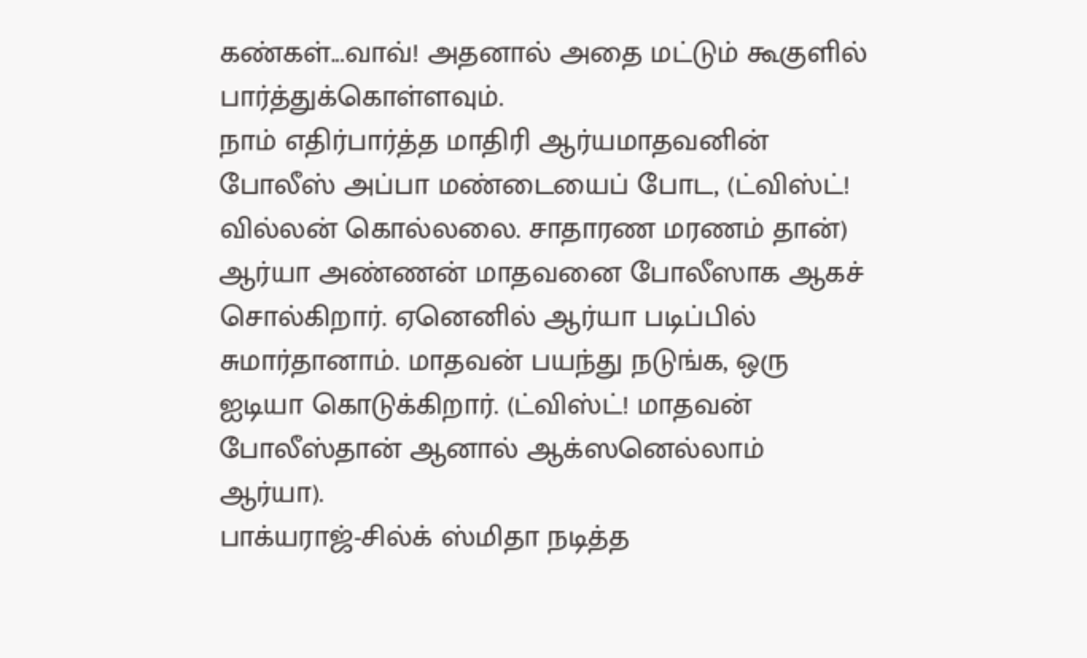கண்கள்...வாவ்! அதனால் அதை மட்டும் கூகுளில் பார்த்துக்கொள்ளவும்.
நாம் எதிர்பார்த்த மாதிரி ஆர்யமாதவனின் போலீஸ் அப்பா மண்டையைப் போட, (ட்விஸ்ட்! வில்லன் கொல்லலை. சாதாரண மரணம் தான்) ஆர்யா அண்ணன் மாதவனை போலீஸாக ஆகச் சொல்கிறார். ஏனெனில் ஆர்யா படிப்பில் சுமார்தானாம். மாதவன் பயந்து நடுங்க, ஒரு ஐடியா கொடுக்கிறார். (ட்விஸ்ட்! மாதவன் போலீஸ்தான் ஆனால் ஆக்ஸனெல்லாம் ஆர்யா).
பாக்யராஜ்-சில்க் ஸ்மிதா நடித்த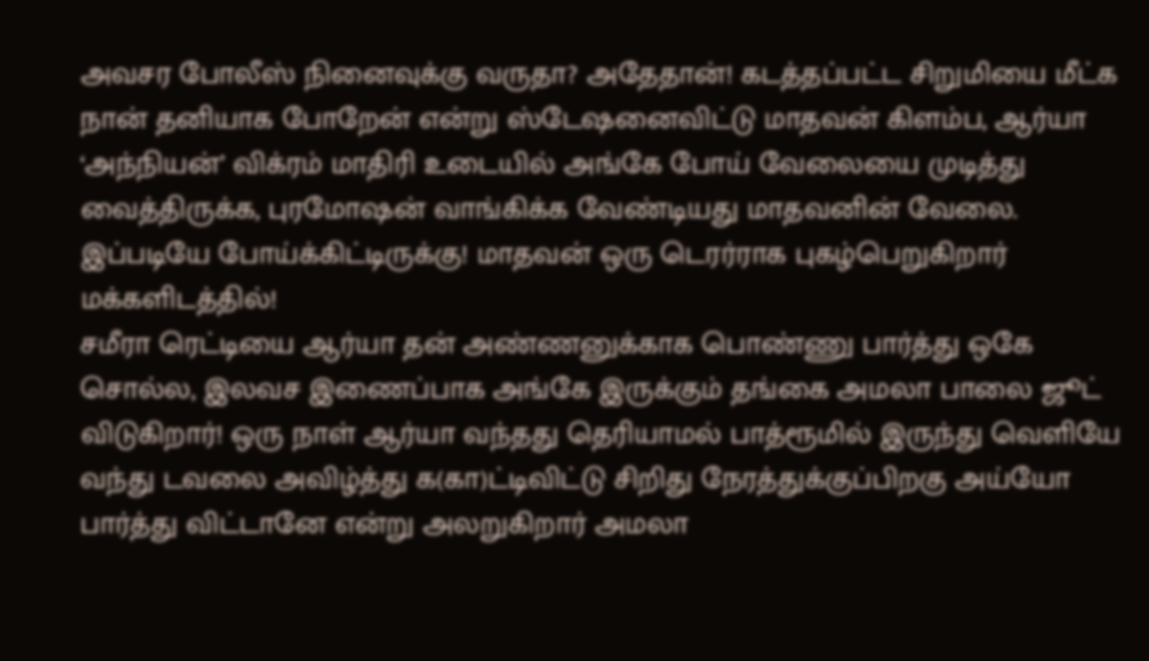அவசர போலீஸ் நினைவுக்கு வருதா? அதேதான்! கடத்தப்பட்ட சிறுமியை மீட்க நான் தனியாக போறேன் என்று ஸ்டேஷனைவிட்டு மாதவன் கிளம்ப, ஆர்யா ‘அந்நியன்’ விக்ரம் மாதிரி உடையில் அங்கே போய் வேலையை முடித்து வைத்திருக்க, புரமோஷன் வாங்கிக்க வேண்டியது மாதவனின் வேலை. இப்படியே போய்க்கிட்டிருக்கு! மாதவன் ஒரு டெரர்ராக புகழ்பெறுகிறார் மக்களிடத்தில்!
சமீரா ரெட்டியை ஆர்யா தன் அண்ணனுக்காக பொண்ணு பார்த்து ஒகே சொல்ல, இலவச இணைப்பாக அங்கே இருக்கும் தங்கை அமலா பாலை ஜூட் விடுகிறார்! ஒரு நாள் ஆர்யா வந்தது தெரியாமல் பாத்ரூமில் இருந்து வெளியே வந்து டவலை அவிழ்த்து க(கா)ட்டிவிட்டு சிறிது நேரத்துக்குப்பிறகு அய்யோ பார்த்து விட்டானே என்று அலறுகிறார் அமலா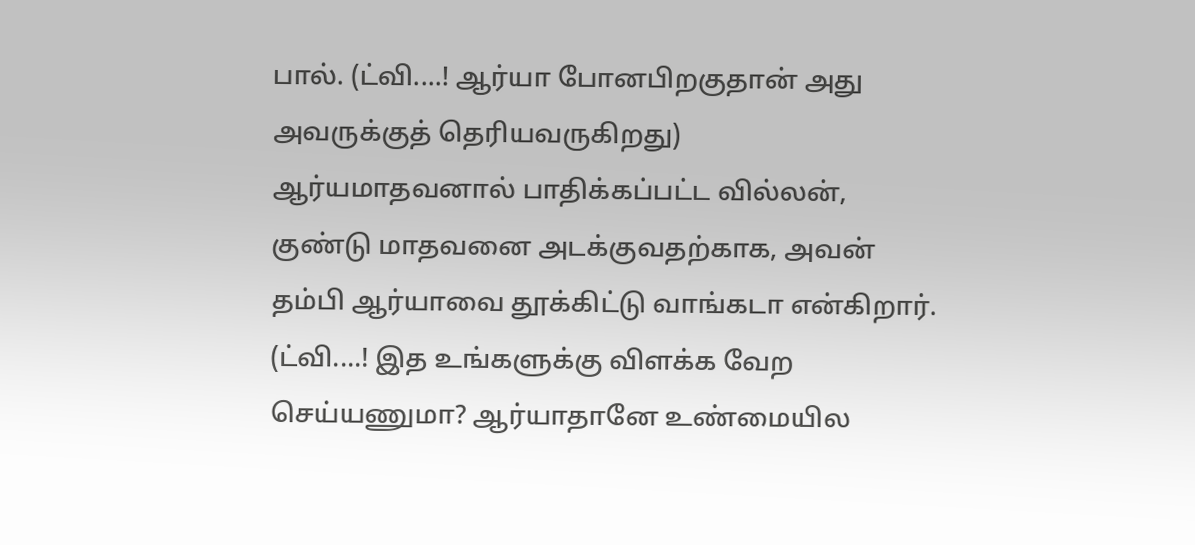பால். (ட்வி....! ஆர்யா போனபிறகுதான் அது அவருக்குத் தெரியவருகிறது)
ஆர்யமாதவனால் பாதிக்கப்பட்ட வில்லன், குண்டு மாதவனை அடக்குவதற்காக, அவன் தம்பி ஆர்யாவை தூக்கிட்டு வாங்கடா என்கிறார். (ட்வி....! இத உங்களுக்கு விளக்க வேற செய்யணுமா? ஆர்யாதானே உண்மையில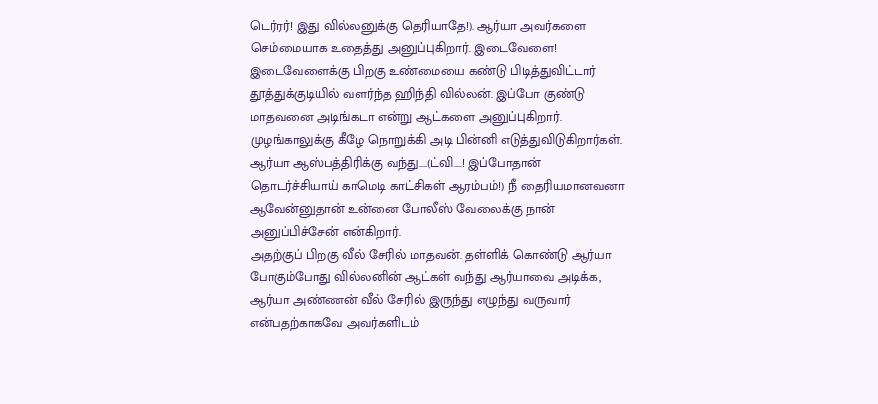டெர்ரர்! இது வில்லனுக்கு தெரியாதே!). ஆர்யா அவர்களை செம்மையாக உதைத்து அனுப்புகிறார். இடைவேளை!
இடைவேளைக்கு பிறகு உண்மையை கண்டு பிடித்துவிட்டார் தூத்துக்குடியில் வளர்ந்த ஹிந்தி வில்லன். இப்போ குண்டு மாதவனை அடிங்கடா என்று ஆட்களை அனுப்புகிறார். முழங்காலுக்கு கீழே நொறுக்கி அடி பின்னி எடுத்துவிடுகிறார்கள். ஆர்யா ஆஸ்பத்திரிக்கு வந்து....(ட்வி....! இப்போதான் தொடர்ச்சியாய் காமெடி காட்சிகள் ஆரம்பம்!) நீ தைரியமானவனா ஆவேன்னுதான் உன்னை போலீஸ் வேலைக்கு நான் அனுப்பிச்சேன் என்கிறார்.
அதற்குப் பிறகு வீல் சேரில் மாதவன். தள்ளிக் கொண்டு ஆர்யா போகும்போது வில்லனின் ஆட்கள் வந்து ஆர்யாவை அடிக்க, ஆர்யா அண்ணன் வீல் சேரில் இருந்து எழுந்து வருவார் என்பதற்காகவே அவர்களிடம்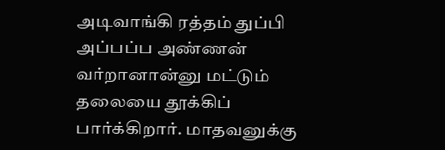அடிவாங்கி ரத்தம் துப்பி அப்பப்ப அண்ணன் வர்றானான்னு மட்டும் தலையை தூக்கிப் பார்க்கிறார். மாதவனுக்கு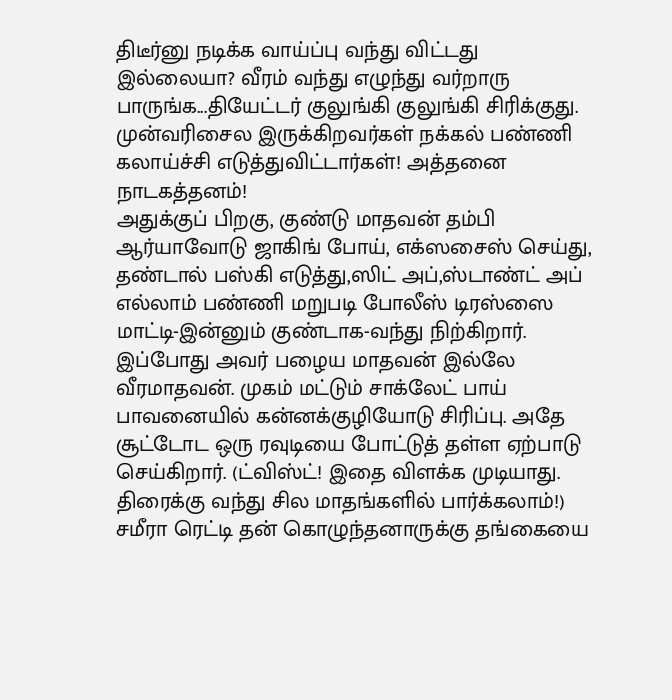திடீர்னு நடிக்க வாய்ப்பு வந்து விட்டது இல்லையா? வீரம் வந்து எழுந்து வர்றாரு பாருங்க...தியேட்டர் குலுங்கி குலுங்கி சிரிக்குது. முன்வரிசைல இருக்கிறவர்கள் நக்கல் பண்ணி கலாய்ச்சி எடுத்துவிட்டார்கள்! அத்தனை நாடகத்தனம்!
அதுக்குப் பிறகு, குண்டு மாதவன் தம்பி ஆர்யாவோடு ஜாகிங் போய், எக்ஸசைஸ் செய்து, தண்டால் பஸ்கி எடுத்து,ஸிட் அப்,ஸ்டாண்ட் அப் எல்லாம் பண்ணி மறுபடி போலீஸ் டிரஸ்ஸை மாட்டி-இன்னும் குண்டாக-வந்து நிற்கிறார். இப்போது அவர் பழைய மாதவன் இல்லே வீரமாதவன். முகம் மட்டும் சாக்லேட் பாய் பாவனையில் கன்னக்குழியோடு சிரிப்பு. அதே சூட்டோட ஒரு ரவுடியை போட்டுத் தள்ள ஏற்பாடு செய்கிறார். (ட்விஸ்ட்! இதை விளக்க முடியாது. திரைக்கு வந்து சில மாதங்களில் பார்க்கலாம்!)
சமீரா ரெட்டி தன் கொழுந்தனாருக்கு தங்கையை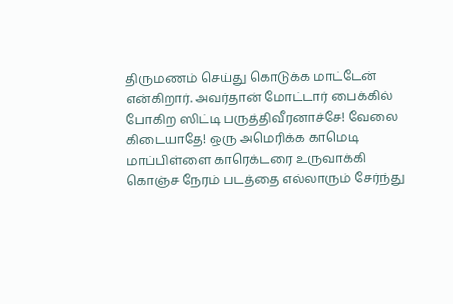திருமணம் செய்து கொடுக்க மாட்டேன் என்கிறார். அவர்தான் மோட்டார் பைக்கில் போகிற ஸிட்டி பருத்திவீரனாச்சே! வேலை கிடையாதே! ஒரு அமெரிக்க காமெடி மாப்பிள்ளை காரெக்டரை உருவாக்கி கொஞ்ச நேரம் படத்தை எல்லாரும் சேர்ந்து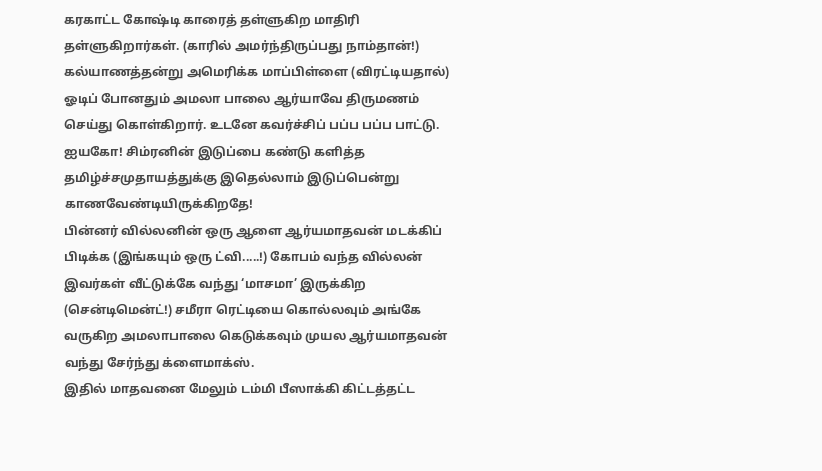கரகாட்ட கோஷ்டி காரைத் தள்ளுகிற மாதிரி தள்ளுகிறார்கள். (காரில் அமர்ந்திருப்பது நாம்தான்!)
கல்யாணத்தன்று அமெரிக்க மாப்பிள்ளை (விரட்டியதால்) ஓடிப் போனதும் அமலா பாலை ஆர்யாவே திருமணம் செய்து கொள்கிறார். உடனே கவர்ச்சிப் பப்ப பப்ப பாட்டு. ஐயகோ! சிம்ரனின் இடுப்பை கண்டு களித்த தமிழ்ச்சமுதாயத்துக்கு இதெல்லாம் இடுப்பென்று காணவேண்டியிருக்கிறதே!
பின்னர் வில்லனின் ஒரு ஆளை ஆர்யமாதவன் மடக்கிப் பிடிக்க (இங்கயும் ஒரு ட்வி.....!) கோபம் வந்த வில்லன் இவர்கள் வீட்டுக்கே வந்து ‘மாசமா’ இருக்கிற (சென்டிமென்ட்!) சமீரா ரெட்டியை கொல்லவும் அங்கே வருகிற அமலாபாலை கெடுக்கவும் முயல ஆர்யமாதவன் வந்து சேர்ந்து க்ளைமாக்ஸ்.
இதில் மாதவனை மேலும் டம்மி பீஸாக்கி கிட்டத்தட்ட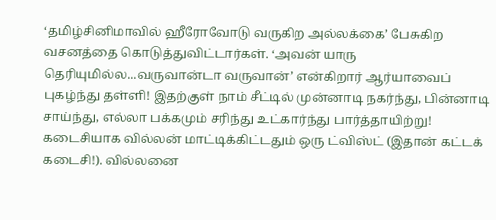‘தமிழ்சினிமாவில் ஹீரோவோடு வருகிற அல்லக்கை’ பேசுகிற வசனத்தை கொடுத்துவிட்டார்கள். ‘அவன் யாரு தெரியுமில்ல...வருவான்டா வருவான்’ என்கிறார் ஆர்யாவைப் புகழ்ந்து தள்ளி! இதற்குள் நாம் சீட்டில் முன்னாடி நகர்ந்து, பின்னாடி சாய்ந்து, எல்லா பக்கமும் சரிந்து உட்கார்ந்து பார்த்தாயிற்று!
கடைசியாக வில்லன் மாட்டிக்கிட்டதும் ஒரு ட்விஸ்ட் (இதான் கட்டக் கடைசி!). வில்லனை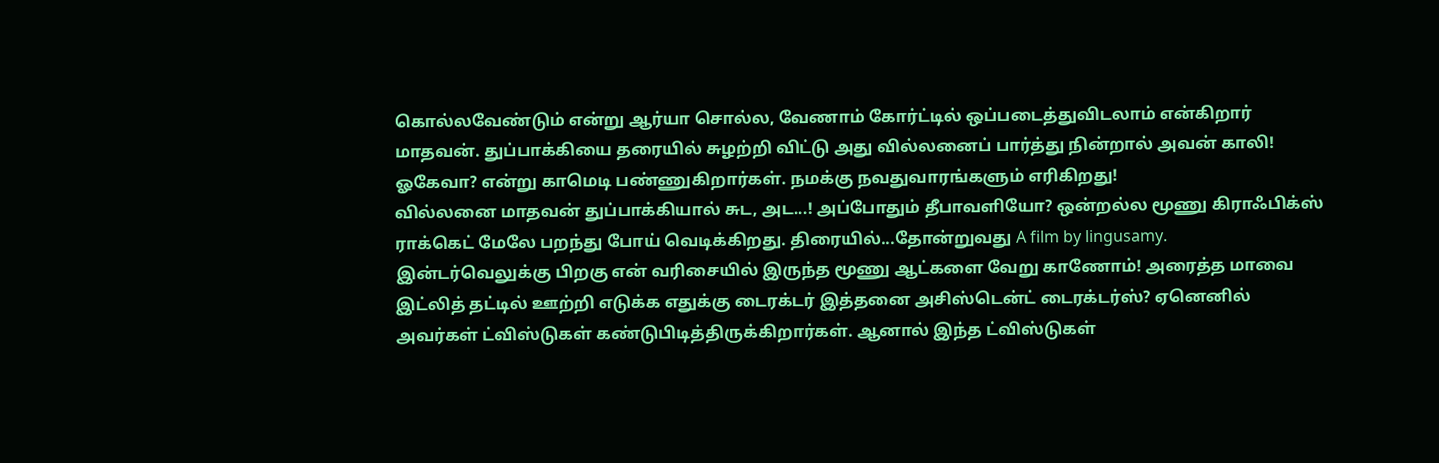கொல்லவேண்டும் என்று ஆர்யா சொல்ல, வேணாம் கோர்ட்டில் ஒப்படைத்துவிடலாம் என்கிறார் மாதவன். துப்பாக்கியை தரையில் சுழற்றி விட்டு அது வில்லனைப் பார்த்து நின்றால் அவன் காலி! ஓகேவா? என்று காமெடி பண்ணுகிறார்கள். நமக்கு நவதுவாரங்களும் எரிகிறது!
வில்லனை மாதவன் துப்பாக்கியால் சுட, அட...! அப்போதும் தீபாவளியோ? ஒன்றல்ல மூணு கிராஃபிக்ஸ் ராக்கெட் மேலே பறந்து போய் வெடிக்கிறது. திரையில்...தோன்றுவது A film by lingusamy.
இன்டர்வெலுக்கு பிறகு என் வரிசையில் இருந்த மூணு ஆட்களை வேறு காணோம்! அரைத்த மாவை இட்லித் தட்டில் ஊற்றி எடுக்க எதுக்கு டைரக்டர் இத்தனை அசிஸ்டென்ட் டைரக்டர்ஸ்? ஏனெனில் அவர்கள் ட்விஸ்டுகள் கண்டுபிடித்திருக்கிறார்கள். ஆனால் இந்த ட்விஸ்டுகள்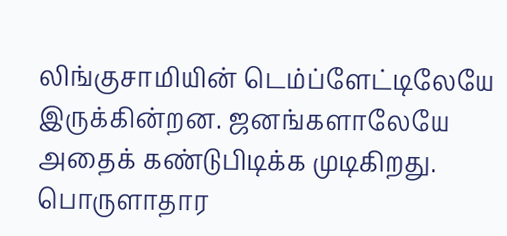லிங்குசாமியின் டெம்ப்ளேட்டிலேயே இருக்கின்றன. ஜனங்களாலேயே அதைக் கண்டுபிடிக்க முடிகிறது.
பொருளாதார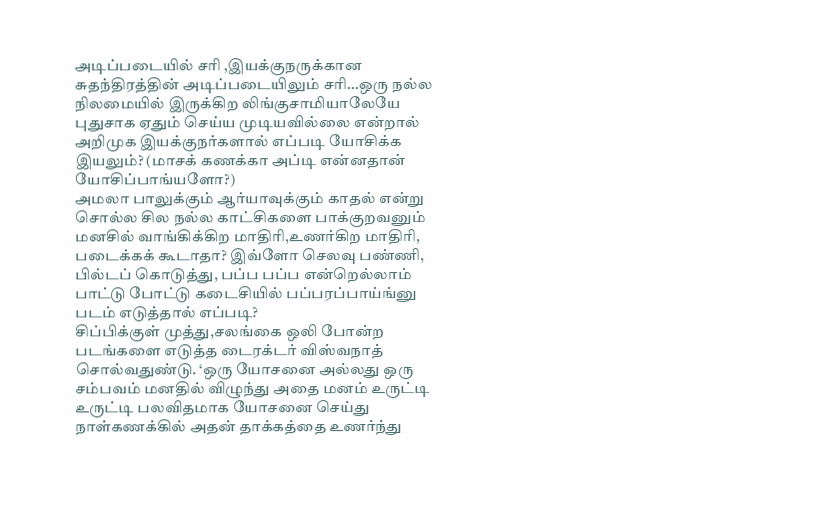அடிப்படையில் சரி ,இயக்குநருக்கான சுதந்திரத்தின் அடிப்படையிலும் சரி...ஒரு நல்ல நிலமையில் இருக்கிற லிங்குசாமியாலேயே புதுசாக ஏதும் செய்ய முடியவில்லை என்றால் அறிமுக இயக்குநர்களால் எப்படி யோசிக்க இயலும்? (மாசக் கணக்கா அப்டி என்னதான் யோசிப்பாங்யளோ?)
அமலா பாலுக்கும் ஆர்யாவுக்கும் காதல் என்று சொல்ல சில நல்ல காட்சிகளை பாக்குறவனும் மனசில் வாங்கிக்கிற மாதிரி,உணர்கிற மாதிரி, படைக்கக் கூடாதா? இவ்ளோ செலவு பண்ணி, பில்டப் கொடுத்து, பப்ப பப்ப என்றெல்லாம் பாட்டு போட்டு கடைசியில் பப்பரப்பாய்ங்னு படம் எடுத்தால் எப்படி?
சிப்பிக்குள் முத்து,சலங்கை ஒலி போன்ற படங்களை எடுத்த டைரக்டர் விஸ்வநாத் சொல்வதுண்டு. ‘ஒரு யோசனை அல்லது ஒரு சம்பவம் மனதில் விழுந்து அதை மனம் உருட்டி உருட்டி பலவிதமாக யோசனை செய்து நாள்கணக்கில் அதன் தாக்கத்தை உணர்ந்து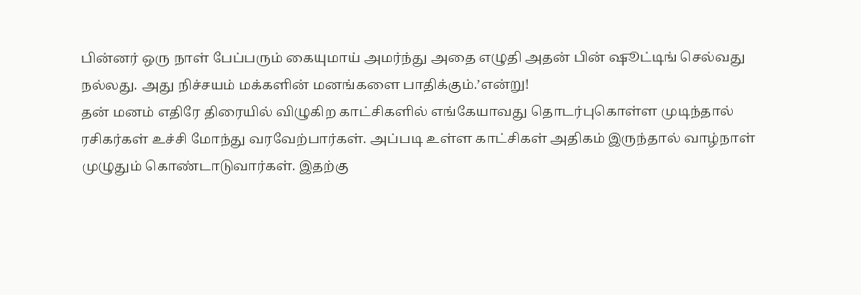பின்னர் ஒரு நாள் பேப்பரும் கையுமாய் அமர்ந்து அதை எழுதி அதன் பின் ஷூட்டிங் செல்வது நல்லது. அது நிச்சயம் மக்களின் மனங்களை பாதிக்கும்.’என்று!
தன் மனம் எதிரே திரையில் விழுகிற காட்சிகளில் எங்கேயாவது தொடர்புகொள்ள முடிந்தால் ரசிகர்கள் உச்சி மோந்து வரவேற்பார்கள். அப்படி உள்ள காட்சிகள் அதிகம் இருந்தால் வாழ்நாள் முழுதும் கொண்டாடுவார்கள். இதற்கு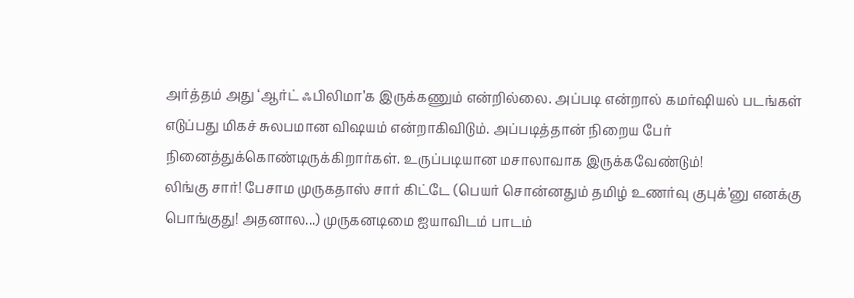அர்த்தம் அது ‘ஆர்ட் ஃபிலிமா’க இருக்கணும் என்றில்லை. அப்படி என்றால் கமர்ஷியல் படங்கள் எடுப்பது மிகச் சுலபமான விஷயம் என்றாகிவிடும். அப்படித்தான் நிறைய பேர் நினைத்துக்கொண்டிருக்கிறார்கள். உருப்படியான மசாலாவாக இருக்கவேண்டும்!
லிங்கு சார்! பேசாம முருகதாஸ் சார் கிட்டே (பெயர் சொன்னதும் தமிழ் உணர்வு குபுக்’னு எனக்கு பொங்குது! அதனால...) முருகனடிமை ஐயாவிடம் பாடம்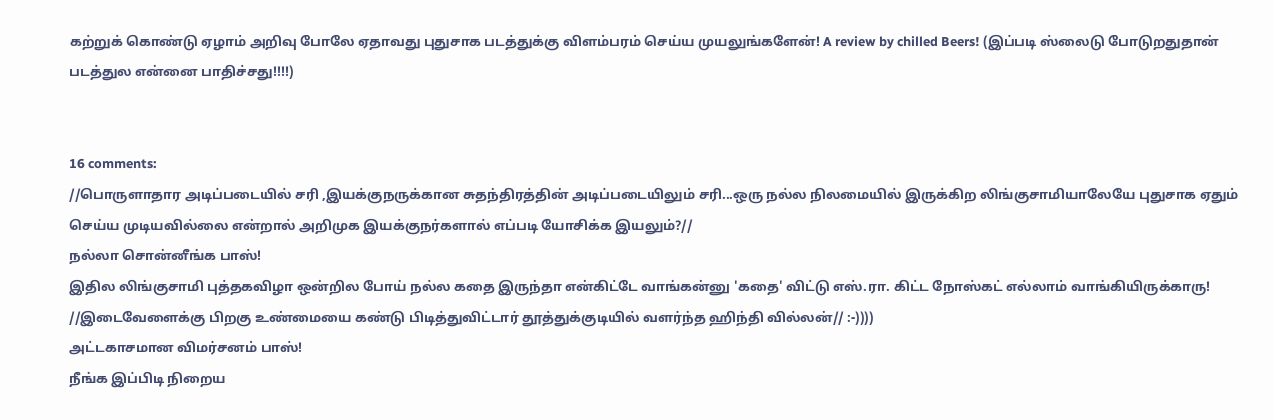கற்றுக் கொண்டு ஏழாம் அறிவு போலே ஏதாவது புதுசாக படத்துக்கு விளம்பரம் செய்ய முயலுங்களேன்! A review by chilled Beers! (இப்படி ஸ்லைடு போடுறதுதான் படத்துல என்னை பாதிச்சது!!!!)


16 comments:
//பொருளாதார அடிப்படையில் சரி ,இயக்குநருக்கான சுதந்திரத்தின் அடிப்படையிலும் சரி...ஒரு நல்ல நிலமையில் இருக்கிற லிங்குசாமியாலேயே புதுசாக ஏதும் செய்ய முடியவில்லை என்றால் அறிமுக இயக்குநர்களால் எப்படி யோசிக்க இயலும்?//
நல்லா சொன்னீங்க பாஸ்!
இதில லிங்குசாமி புத்தகவிழா ஒன்றில போய் நல்ல கதை இருந்தா என்கிட்டே வாங்கன்னு 'கதை' விட்டு எஸ்.ரா. கிட்ட நோஸ்கட் எல்லாம் வாங்கியிருக்காரு!
//இடைவேளைக்கு பிறகு உண்மையை கண்டு பிடித்துவிட்டார் தூத்துக்குடியில் வளர்ந்த ஹிந்தி வில்லன்// :-))))
அட்டகாசமான விமர்சனம் பாஸ்!
நீங்க இப்பிடி நிறைய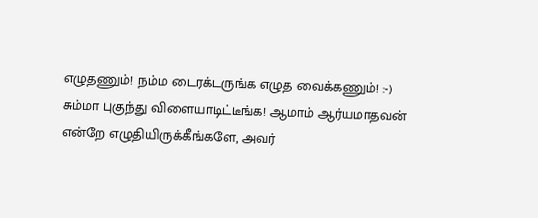எழுதணும்! நம்ம டைரக்டருங்க எழுத வைக்கணும்! :-)
சும்மா புகுந்து விளையாடிட்டீங்க! ஆமாம் ஆர்யமாதவன் என்றே எழுதியிருக்கீங்களே, அவர்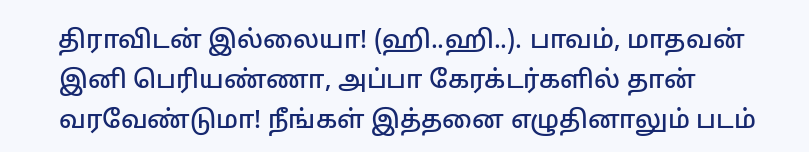திராவிடன் இல்லையா! (ஹி..ஹி..). பாவம், மாதவன் இனி பெரியண்ணா, அப்பா கேரக்டர்களில் தான் வரவேண்டுமா! நீங்கள் இத்தனை எழுதினாலும் படம்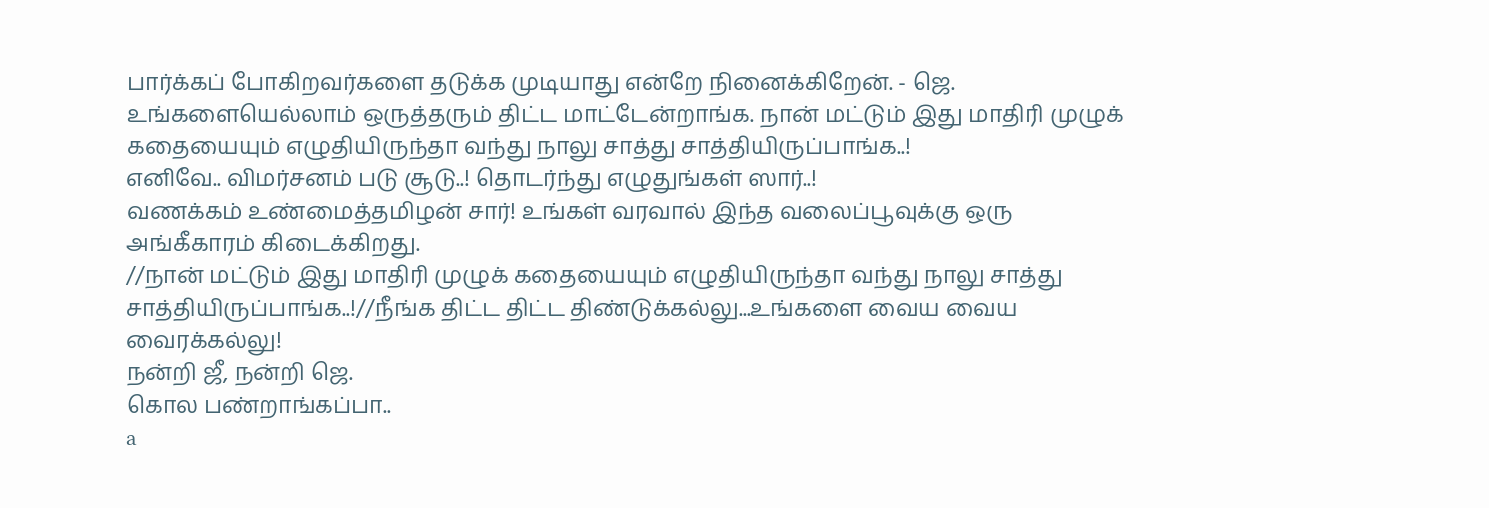பார்க்கப் போகிறவர்களை தடுக்க முடியாது என்றே நினைக்கிறேன். - ஜெ.
உங்களையெல்லாம் ஒருத்தரும் திட்ட மாட்டேன்றாங்க. நான் மட்டும் இது மாதிரி முழுக் கதையையும் எழுதியிருந்தா வந்து நாலு சாத்து சாத்தியிருப்பாங்க..!
எனிவே.. விமர்சனம் படு சூடு..! தொடர்ந்து எழுதுங்கள் ஸார்..!
வணக்கம் உண்மைத்தமிழன் சார்! உங்கள் வரவால் இந்த வலைப்பூவுக்கு ஒரு அங்கீகாரம் கிடைக்கிறது.
//நான் மட்டும் இது மாதிரி முழுக் கதையையும் எழுதியிருந்தா வந்து நாலு சாத்து சாத்தியிருப்பாங்க..!//நீங்க திட்ட திட்ட திண்டுக்கல்லு...உங்களை வைய வைய வைரக்கல்லு!
நன்றி ஜீ, நன்றி ஜெ.
கொல பண்றாங்கப்பா..
a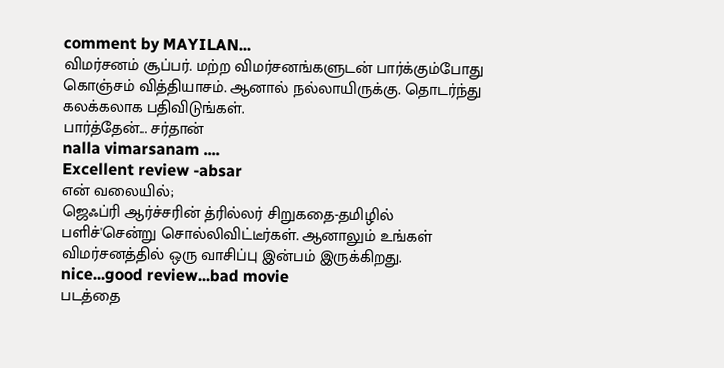comment by MAYILAN...
விமர்சனம் சூப்பர். மற்ற விமர்சனங்களுடன் பார்க்கும்போது கொஞ்சம் வித்தியாசம். ஆனால் நல்லாயிருக்கு. தொடர்ந்து கலக்கலாக பதிவிடுங்கள்.
பார்த்தேன்... சர்தான்
nalla vimarsanam ....
Excellent review -absar
என் வலையில்;
ஜெஃப்ரி ஆர்ச்சரின் த்ரில்லர் சிறுகதை-தமிழில்
பளிச்'சென்று சொல்லிவிட்டீர்கள். ஆனாலும் உங்கள் விமர்சனத்தில் ஒரு வாசிப்பு இன்பம் இருக்கிறது.
nice...good review...bad movie
படத்தை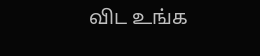விட உங்க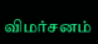விமர்சனம்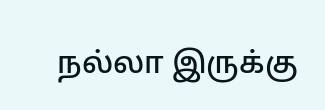நல்லா இருக்கு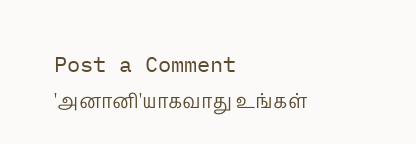Post a Comment
'அனானி'யாகவாது உங்கள்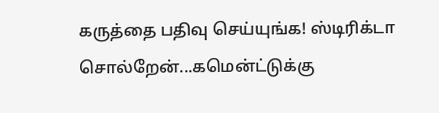கருத்தை பதிவு செய்யுங்க! ஸ்டிரிக்டா சொல்றேன்...கமென்ட்டுக்கு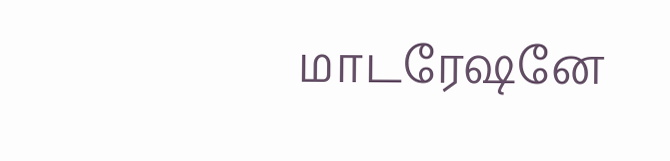மாடரேஷனே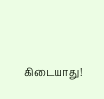கிடையாது!